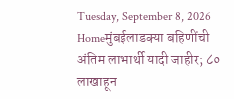Tuesday, September 8, 2026
Homeमुंबईलाडक्या बहिणींची अंतिम लाभार्थी यादी जाहीर; ८० लाखाहून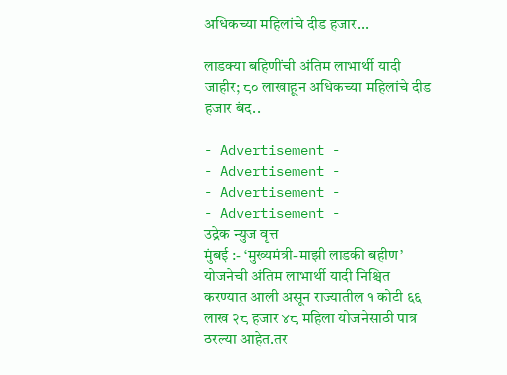अधिकच्या महिलांचे दीड हजार...

लाडक्या बहिणींची अंतिम लाभार्थी यादी जाहीर; ८० लाखाहून अधिकच्या महिलांचे दीड हजार बंद..

- Advertisement -
- Advertisement -
- Advertisement -
- Advertisement -
उद्रेक न्युज वृत्त
मुंबई :- ‘मुख्यमंत्री-माझी लाडकी बहीण’ योजनेची अंतिम लाभार्थी यादी निश्चित करण्यात आली असून राज्यातील १ कोटी ६६ लाख २८ हजार ४८ महिला योजनेसाठी पात्र ठरल्या आहेत.तर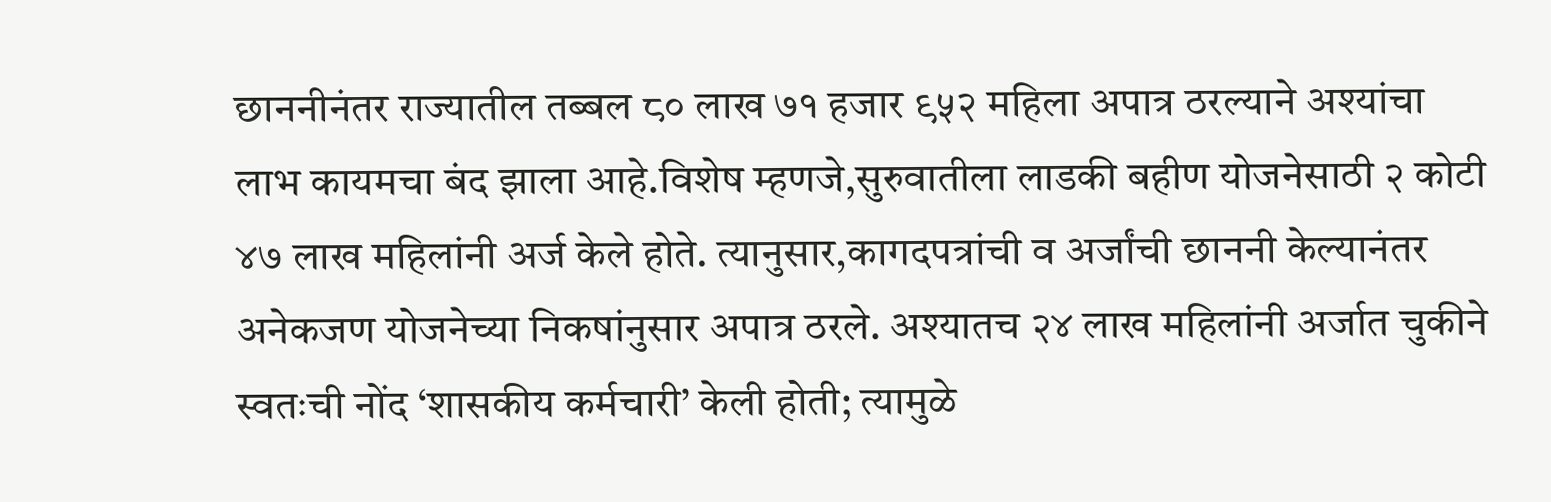छाननीनंतर राज्यातील तब्बल ८० लाख ७१ हजार ९५२ महिला अपात्र ठरल्याने अश्यांचा लाभ कायमचा बंद झाला आहे.विशेष म्हणजे,सुरुवातीला लाडकी बहीण योजनेसाठी २ कोटी ४७ लाख महिलांनी अर्ज केले होते. त्यानुसार,कागदपत्रांची व अर्जांची छाननी केल्यानंतर अनेकजण योजनेच्या निकषांनुसार अपात्र ठरले. अश्यातच २४ लाख महिलांनी अर्जात चुकीने स्वतःची नोंद ‘शासकीय कर्मचारी’ केली होती; त्यामुळे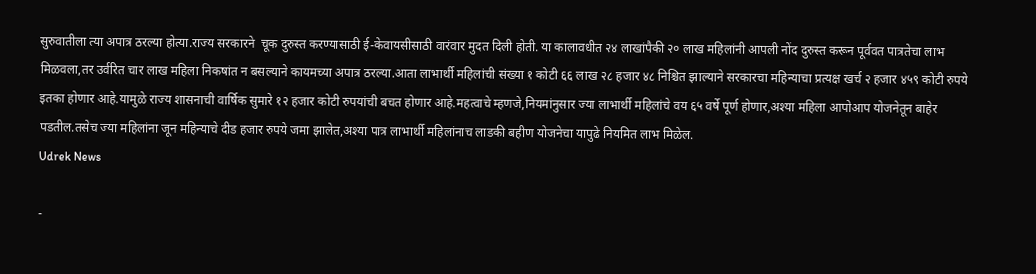सुरुवातीला त्या अपात्र ठरल्या होत्या.राज्य सरकारने  चूक दुरुस्त करण्यासाठी ई-केवायसीसाठी वारंवार मुदत दिली होती. या कालावधीत २४ लाखांपैकी २० लाख महिलांनी आपली नोंद दुरुस्त करून पूर्ववत पात्रतेचा लाभ मिळवला,तर उर्वरित चार लाख महिला निकषांत न बसल्याने कायमच्या अपात्र ठरल्या.आता लाभार्थी महिलांची संख्या १ कोटी ६६ लाख २८ हजार ४८ निश्चित झाल्याने सरकारचा महिन्याचा प्रत्यक्ष खर्च २ हजार ४५९ कोटी रुपये इतका होणार आहे.यामुळे राज्य शासनाची वार्षिक सुमारे १२ हजार कोटी रुपयांची बचत होणार आहे.महत्वाचे म्हणजे,नियमांनुसार ज्या लाभार्थी महिलांचे वय ६५ वर्षे पूर्ण होणार,अश्या महिला आपोआप योजनेतून बाहेर पडतील.तसेच ज्या महिलांना जून महिन्याचे दीड हजार रुपये जमा झालेत,अश्या पात्र लाभार्थी महिलांनाच लाडकी बहीण योजनेचा यापुढे नियमित लाभ मिळेल.
Udrek News

-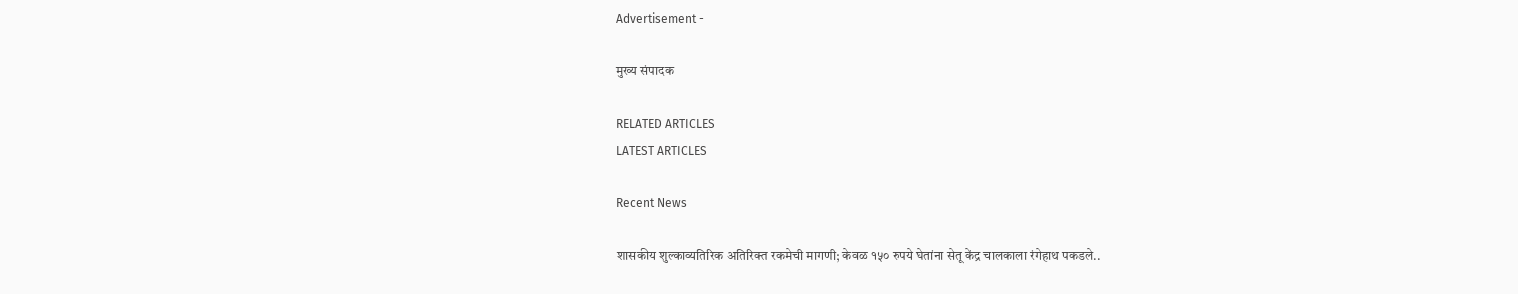Advertisement -

मुख्य संपादक

RELATED ARTICLES
LATEST ARTICLES

Recent News

शासकीय शुल्काव्यतिरिक अतिरिक्त रकमेची मागणी; केवळ १५० रुपये घेतांना सेतू केंद्र चालकाला रंगेहाथ पकडले..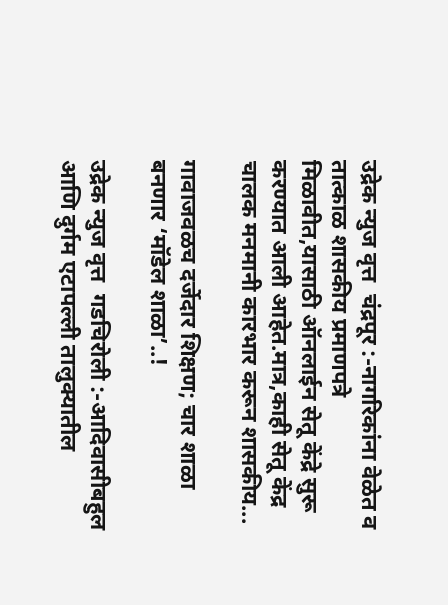उद्रेक न्युज वृत्त  चंद्रपूर :-नागरिकांना वेळेत व तात्काळ शासकीय प्रमाणपत्रे मिळावीत,यासाठी ऑनलाईन सेतू केंद्रे सुरू करण्यात आली आहेत.मात्र,काही सेतू केंद्र चालक मनमानी कारभार करून शासकीय...

गावाजवळच दर्जेदार शिक्षण; चार शाळा बनणार ‘मॉडेल शाळा’..!

उद्रेक न्युज वृत्त  गडचिरोली :-आदिवासीबहुल आणि दुर्गम एटापल्ली तालुक्यातील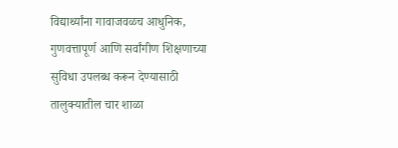विद्यार्थ्यांना गावाजवळच आधुनिक, गुणवत्तापूर्ण आणि सर्वांगीण शिक्षणाच्या सुविधा उपलब्ध करून देण्यासाठी तालुक्यातील चार शाळा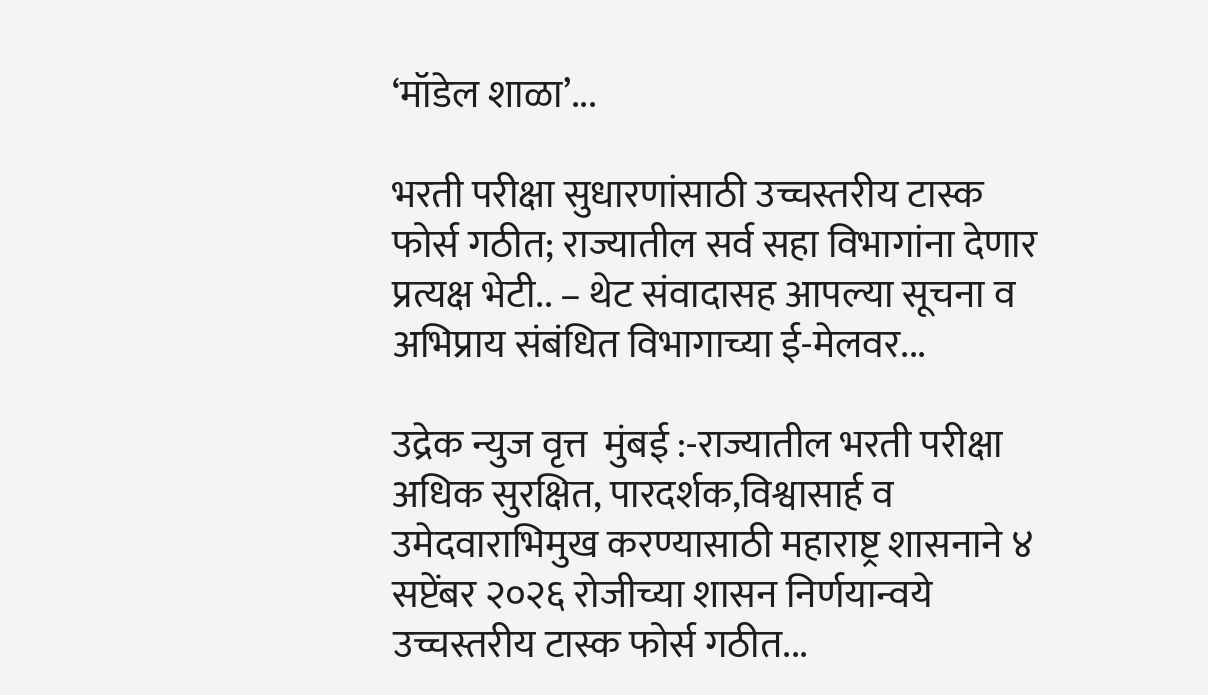‘मॉडेल शाळा’...

भरती परीक्षा सुधारणांसाठी उच्चस्तरीय टास्क फोर्स गठीत; राज्यातील सर्व सहा विभागांना देणार प्रत्यक्ष भेटी.. – थेट संवादासह आपल्या सूचना व अभिप्राय संबंधित विभागाच्या ई-मेलवर...

उद्रेक न्युज वृत्त  मुंबई :-राज्यातील भरती परीक्षा अधिक सुरक्षित, पारदर्शक,विश्वासार्ह व उमेदवाराभिमुख करण्यासाठी महाराष्ट्र शासनाने ४ सप्टेंबर २०२६ रोजीच्या शासन निर्णयान्वये उच्चस्तरीय टास्क फोर्स गठीत...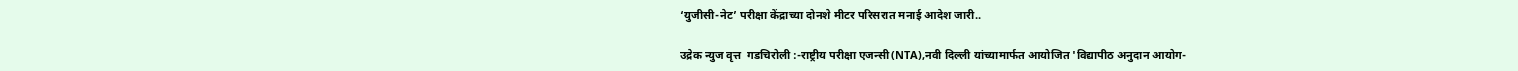‘युजीसी-नेट’ परीक्षा केंद्राच्या दोनशे मीटर परिसरात मनाई आदेश जारी..

उद्रेक न्युज वृत्त  गडचिरोली :-राष्ट्रीय परीक्षा एजन्सी(NTA),नवी दिल्ली यांच्यामार्फत आयोजित 'विद्यापीठ अनुदान आयोग-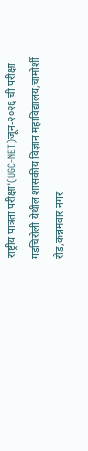राष्ट्रीय पात्रता परीक्षा'(UGC-NET)जून-२०२६ ची परीक्षा गडचिरोली येथील शासकीय विज्ञान महाविद्यालय,चामोर्शी रोड,कन्नमवार नगर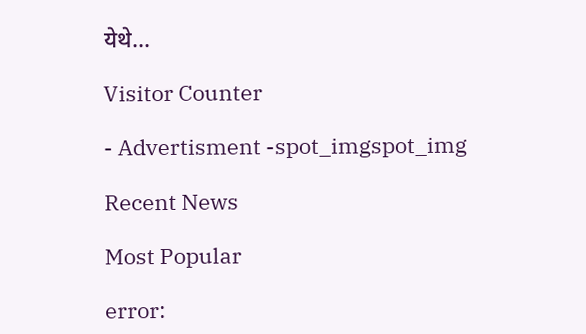येथे...

Visitor Counter

- Advertisment -spot_imgspot_img

Recent News

Most Popular

error: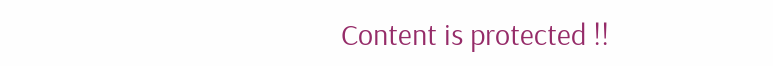Content is protected !!